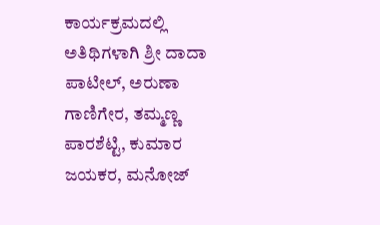ಕಾರ್ಯಕ್ರಮದಲ್ಲಿ ಅತಿಥಿಗಳಾಗಿ ಶ್ರೀ ದಾದಾ ಪಾಟೀಲ್, ಅರುಣಾ ಗಾಣಿಗೇರ, ತಮ್ಮಣ್ಣ ಪಾರಶೆಟ್ಟಿ, ಕುಮಾರ ಜಯಕರ, ಮನೋಜ್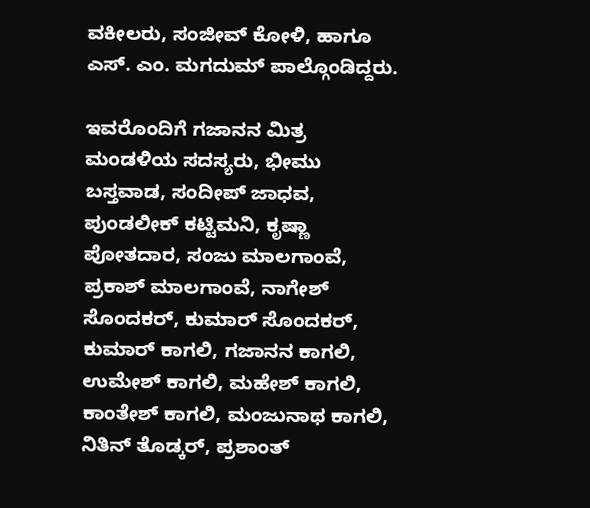ವಕೀಲರು, ಸಂಜೀವ್ ಕೋಳಿ, ಹಾಗೂ ಎಸ್. ಎಂ. ಮಗದುಮ್ ಪಾಲ್ಗೊಂಡಿದ್ದರು.

ಇವರೊಂದಿಗೆ ಗಜಾನನ ಮಿತ್ರ ಮಂಡಳಿಯ ಸದಸ್ಯರು, ಭೀಮು ಬಸ್ತವಾಡ, ಸಂದೀಪ್ ಜಾಧವ, ಪುಂಡಲೀಕ್ ಕಟ್ಟಿಮನಿ, ಕೃಷ್ಣಾ ಪೋತದಾರ, ಸಂಜು ಮಾಲಗಾಂವೆ, ಪ್ರಕಾಶ್ ಮಾಲಗಾಂವೆ, ನಾಗೇಶ್ ಸೊಂದಕರ್, ಕುಮಾರ್ ಸೊಂದಕರ್, ಕುಮಾರ್ ಕಾಗಲಿ, ಗಜಾನನ ಕಾಗಲಿ, ಉಮೇಶ್ ಕಾಗಲಿ, ಮಹೇಶ್ ಕಾಗಲಿ, ಕಾಂತೇಶ್ ಕಾಗಲಿ, ಮಂಜುನಾಥ ಕಾಗಲಿ, ನಿತಿನ್ ತೊಡ್ಕರ್, ಪ್ರಶಾಂತ್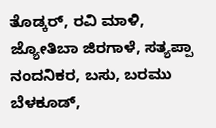ತೊಡ್ಕರ್, ರವಿ ಮಾಳಿ, ಜ್ಯೋತಿಬಾ ಜಿರಗಾಳೆ, ಸತ್ಯಪ್ಪಾ ನಂದನಿಕರ, ಬಸು, ಬರಮು ಬೆಳಕೂಡ್,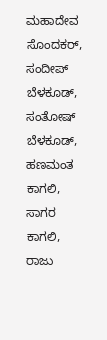ಮಹಾದೇವ ಸೊಂದಕರ್, ಸಂದೀಪ್ ಬೆಳಕೂಡ್, ಸಂತೋಷ್ ಬೆಳಕೂಡ್, ಹಣಮಂತ ಕಾಗಲಿ, ಸಾಗರ ಕಾಗಲಿ, ರಾಜು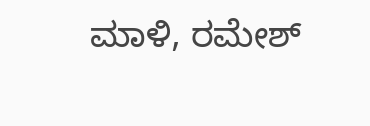ಮಾಳಿ, ರಮೇಶ್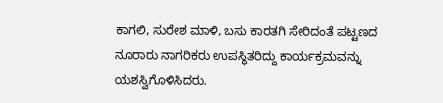ಕಾಗಲಿ, ಸುರೇಶ ಮಾಳಿ, ಬಸು ಕಾರತಗಿ ಸೇರಿದಂತೆ ಪಟ್ಟಣದ ನೂರಾರು ನಾಗರಿಕರು ಉಪಸ್ಥಿತರಿದ್ದು ಕಾರ್ಯಕ್ರಮವನ್ನು ಯಶಸ್ವಿಗೊಳಿಸಿದರು.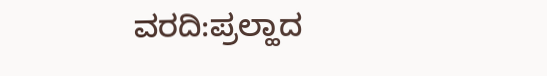ವರದಿ:ಪ್ರಲ್ಹಾದ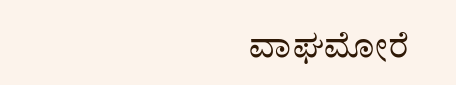ವಾಘಮೋರೆ